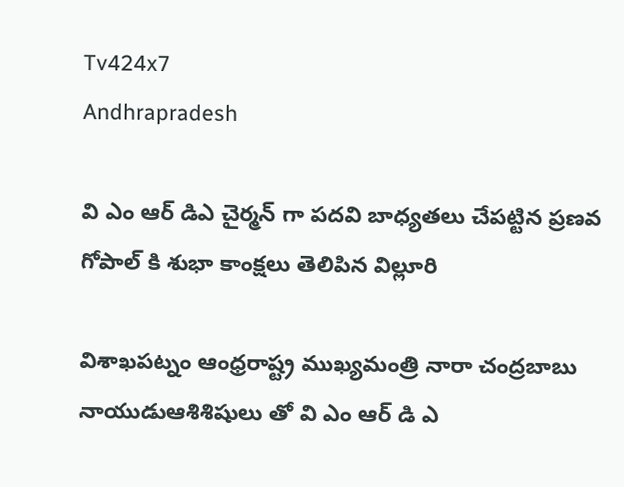Tv424x7
Andhrapradesh

వి ఎం ఆర్ డిఎ చైర్మన్ గా పదవి బాధ్యతలు చేపట్టిన ప్రణవ గోపాల్ కి శుభా కాంక్షలు తెలిపిన విల్లూరి

విశాఖపట్నం ఆంధ్రరాష్ట్ర ముఖ్యమంత్రి నారా చంద్రబాబు నాయుడుఆశిశిషులు తో వి ఎం ఆర్ డి ఎ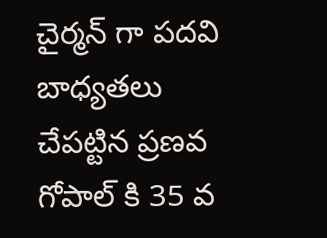చైర్మన్ గా పదవి బాధ్యతలు చేపట్టిన ప్రణవ గోపాల్ కి 35 వ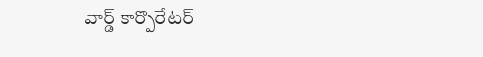వార్డ్ కార్పొరేటర్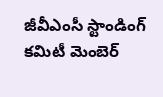జీవీఎంసీ స్టాండింగ్ కమిటీ మెంబెర్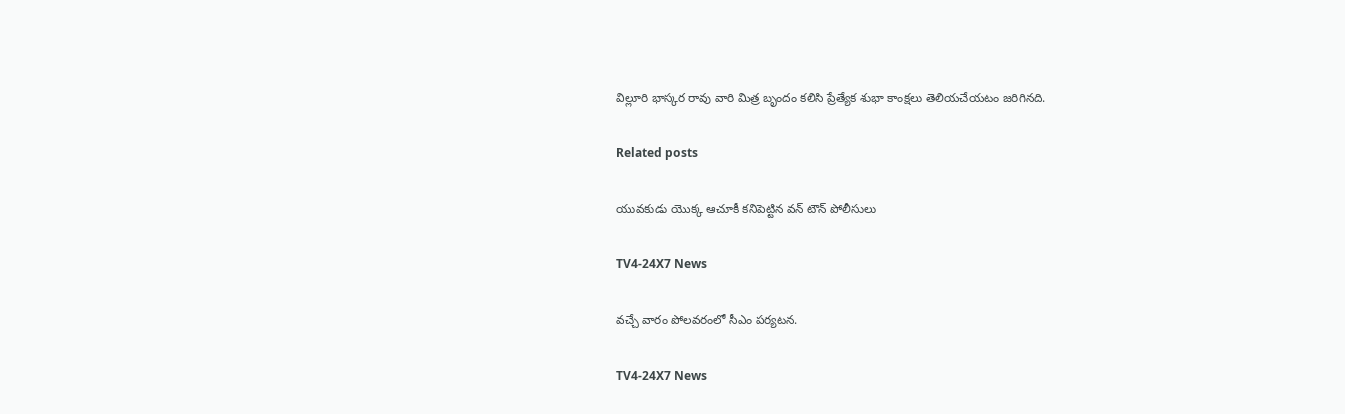విల్లూరి భాస్కర రావు వారి మిత్ర బృందం కలిసి ప్రేత్యేక శుభా కాంక్షలు తెలియచేయటం జరిగినది.

Related posts

యువకుడు యొక్క ఆచూకీ కనిపెట్టిన వన్ టౌన్ పోలీసులు

TV4-24X7 News

వచ్చే వారం పోలవరంలో సీఎం పర్యటన.

TV4-24X7 News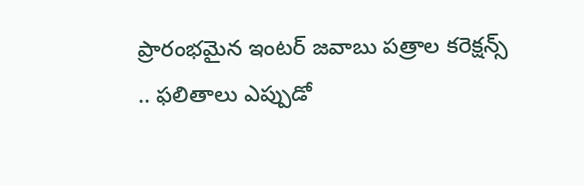ప్రారంభమైన ఇంటర్ జవాబు పత్రాల కరెక్షన్స్ .. ఫలితాలు ఎప్పుడో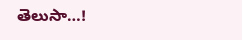తెలుసా…!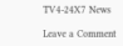TV4-24X7 News

Leave a Comment